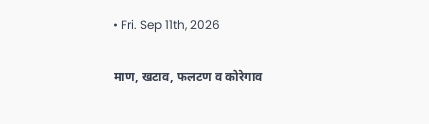• Fri. Sep 11th, 2026

माण, खटाव, फलटण व कोरेगाव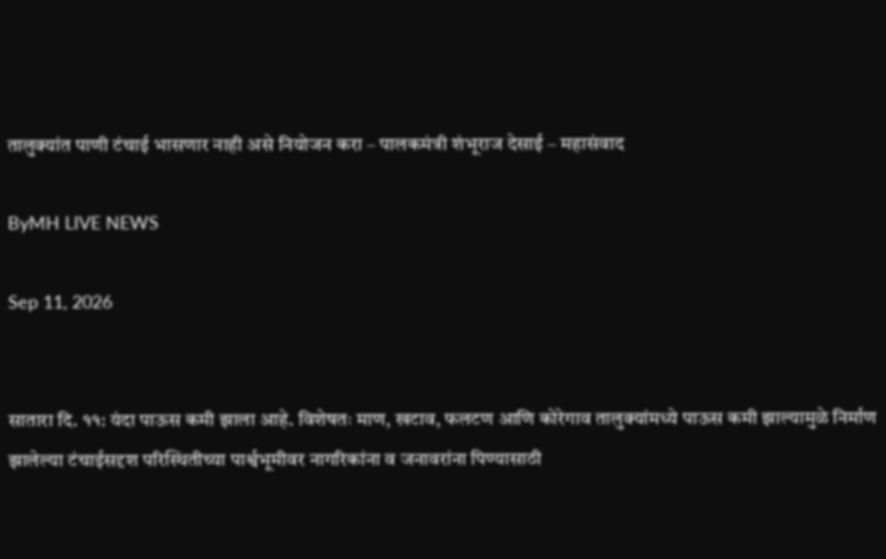तालुक्यांत पाणी टंचाई भासणार नाही असे नियोजन करा – पालकमंत्री शंभूराज देसाई – महासंवाद

ByMH LIVE NEWS

Sep 11, 2026


सातारा दि. ११: यंदा पाऊस कमी झाला आहे. विशेषतः माण, खटाव, फलटण आणि कोरेगाव तालुक्यांमध्ये पाऊस कमी झाल्यामुळे निर्माण झालेल्या टंचाईसदृश परिस्थितीच्या पार्श्वभूमीवर नागरिकांना व जनावरांना पिण्यासाठी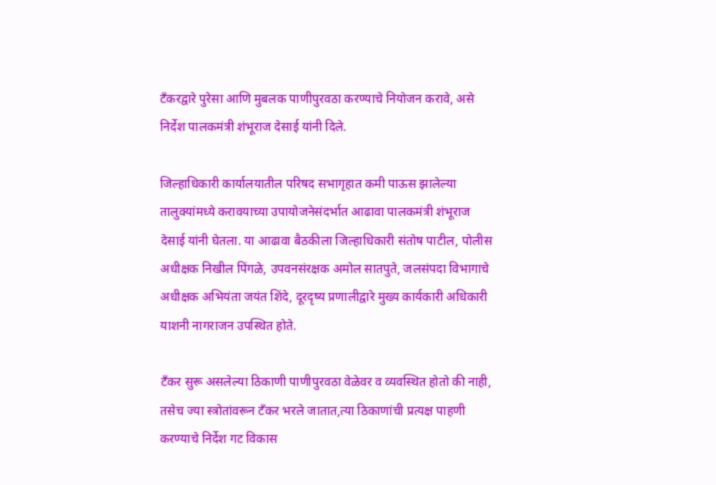टँकरद्वारे पुरेसा आणि मुबलक पाणीपुरवठा करण्याचे नियोजन करावे, असे निर्देश पालकमंत्री शंभूराज देसाई यांनी दिले.

जिल्हाधिकारी कार्यालयातील परिषद सभागृहात कमी पाऊस झालेल्या तालुक्यांमध्ये करावयाच्या उपायोजनेसंदर्भात आढावा पालकमंत्री शंभूराज देसाई यांनी घेतला. या आढावा बैठकीला जिल्हाधिकारी संतोष पाटील, पोलीस अधीक्षक निखील पिंगळे, उपवनसंरक्षक अमोल सातपुते, जलसंपदा विभागाचे अधीक्षक अभियंता जयंत शिंदे, दूरदृष्य प्रणालीद्वारे मुख्य कार्यकारी अधिकारी याशनी नागराजन उपस्थित होते.

टँकर सुरू असलेल्या ठिकाणी पाणीपुरवठा वेळेवर व व्यवस्थित होतो की नाही, तसेच ज्या स्त्रोतांवरून टँकर भरले जातात,त्या ठिकाणांची प्रत्यक्ष पाहणी करण्याचे निर्देश गट विकास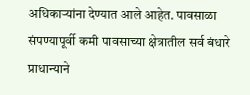अधिकाऱ्यांना देण्यात आले आहेत. पावसाळा संपण्यापूर्वी कमी पावसाच्या क्षेत्रातील सर्व बंधारे प्राधान्याने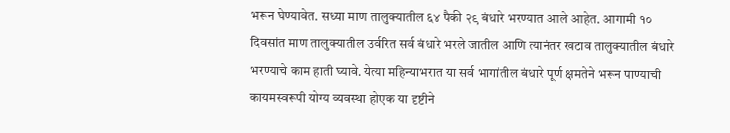भरून घेण्यावेत. सध्या माण तालुक्यातील ६४ पैकी २९ बंधारे भरण्यात आले आहेत. आगामी १० दिवसांत माण तालुक्यातील उर्वरित सर्व बंधारे भरले जातील आणि त्यानंतर खटाव तालुक्यातील बंधारे भरण्याचे काम हाती घ्यावे. येत्या महिन्याभरात या सर्व भागांतील बंधारे पूर्ण क्षमतेने भरून पाण्याची कायमस्वरूपी योग्य व्यवस्था होएक या दृष्टीने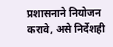प्रशासनाने नियोजन करावे, असे निर्देशही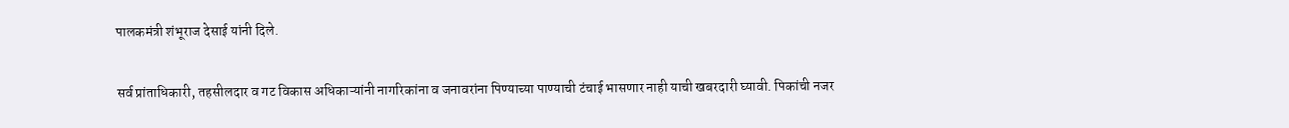पालकमंत्री शंभूराज देसाई यांनी दिले.

सर्व प्रांताधिकारी, तहसीलदार व गट विकास अधिकाऱ्यांनी नागरिकांना व जनावरांना पिण्याच्या पाण्याची टंचाई भासणार नाही याची खबरदारी घ्यावी. पिकांची नजर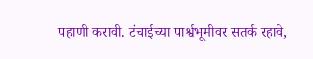पहाणी करावी. टंचाईच्या पार्श्वभूमीवर सतर्क रहावे,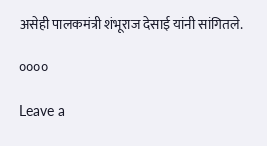असेही पालकमंत्री शंभूराज देसाई यांनी सांगितले.

००००

Leave a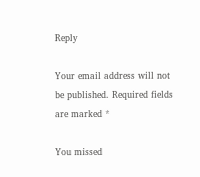Reply

Your email address will not be published. Required fields are marked *

You missed